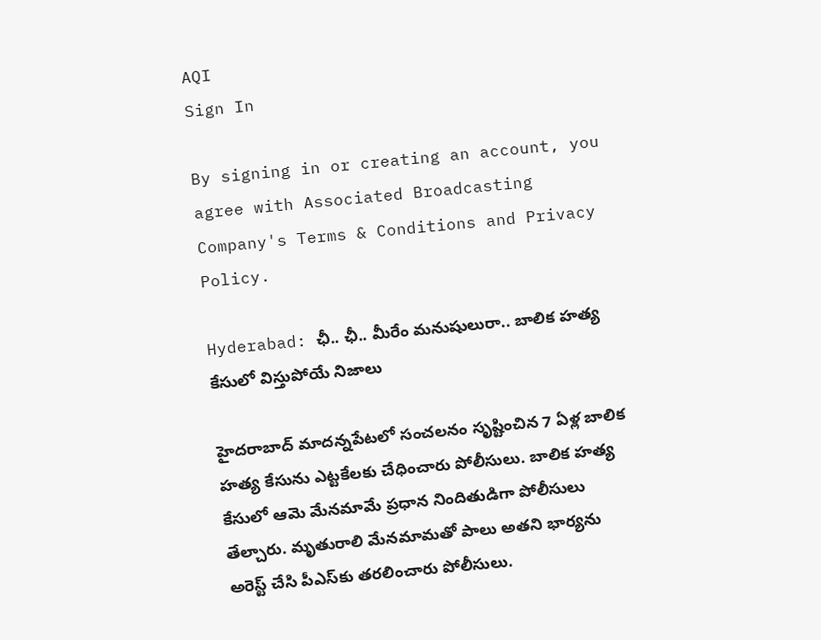AQI
Sign In

By signing in or creating an account, you agree with Associated Broadcasting Company's Terms & Conditions and Privacy Policy.

Hyderabad: ఛీ.. ఛీ.. మీరేం మనుషులురా.. బాలిక హత్య కేసులో విస్తుపోయే నిజాలు

హైదరాబాద్ మాదన్నపేటలో సంచలనం సృష్టించిన 7 ఏళ్ల బాలిక హత్య కేసును ఎట్టకేలకు చేధించారు పోలీసులు. బాలిక హత్య కేసులో ఆమె మేనమామే ప్రధాన నిందితుడిగా పోలీసులు తేల్చారు. మృతురాలి మేనమామతో పాలు అతని భార్యను అరెస్ట్ చేసి పీఎస్‌కు తరలించారు పోలీసులు.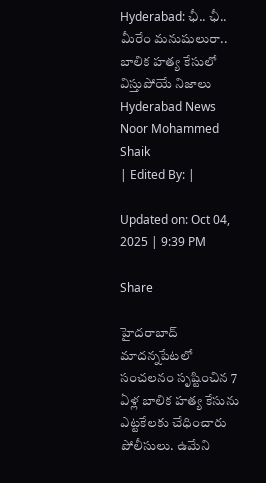Hyderabad: ఛీ.. ఛీ.. మీరేం మనుషులురా.. బాలిక హత్య కేసులో విస్తుపోయే నిజాలు
Hyderabad News
Noor Mohammed Shaik
| Edited By: |

Updated on: Oct 04, 2025 | 9:39 PM

Share

హైదరాబాద్ మాదన్నపేటలో సంచలనం సృష్టించిన 7 ఏళ్ల బాలిక హత్య కేసును ఎట్టకేలకు చేధించారు పోలీసులు. ఉమేని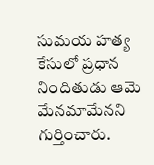సుమయ హత్య కేసులో ప్రధాన నిందితుడు ఆమె మేనమామేనని గుర్తించారు.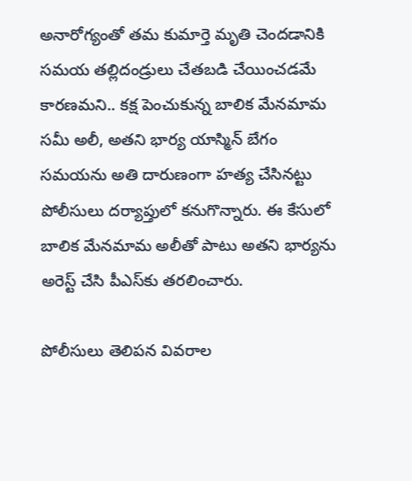అనారోగ్యంతో తమ కుమార్తె మృతి చెందడానికి సమయ తల్లిదండ్రులు చేతబడి చేయించడమే కారణమని.. కక్ష పెంచుకున్న బాలిక మేనమామ సమీ అలీ, అతని భార్య యాస్మిన్‌ బేగం సమయను అతి దారుణంగా హత్య చేసినట్టు పోలీసులు దర్యాప్తులో కనుగొన్నారు. ఈ కేసులో బాలిక మేనమామ అలీతో పాటు అతని భార్యను అరెస్ట్ చేసి పీఎస్‌కు తరలించారు.

పోలీసులు తెలిపన వివరాల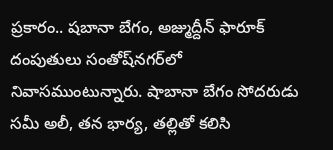ప్రకారం.. షబానా బేగం, అజ్ముద్దీన్‌ ఫారూక్‌ దంపుతులు సంతోష్‌నగర్‌లో నివాసముంటున్నారు. షాబానా బేగం సోదరుడు సమీ అలీ, తన భార్య, తల్లితో కలిసి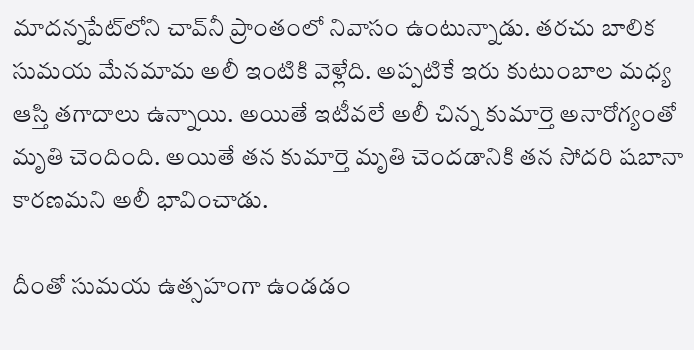మాదన్నపేట్‌లోని చావ్‌నీ ప్రాంతంలో నివాసం ఉంటున్నాడు. తరచు బాలిక సుమయ మేనమామ అలీ ఇంటికి వెళ్లేది. అప్పటికే ఇరు కుటుంబాల మధ్య ఆస్తి తగాదాలు ఉన్నాయి. అయితే ఇటీవలే అలీ చిన్న కుమార్తె అనారోగ్యంతో మృతి చెందింది. అయితే తన కుమార్తె మృతి చెందడానికి తన సోదరి షబానా కారణమని అలీ భావించాడు.

దీంతో సుమయ ఉత్సహంగా ఉండడం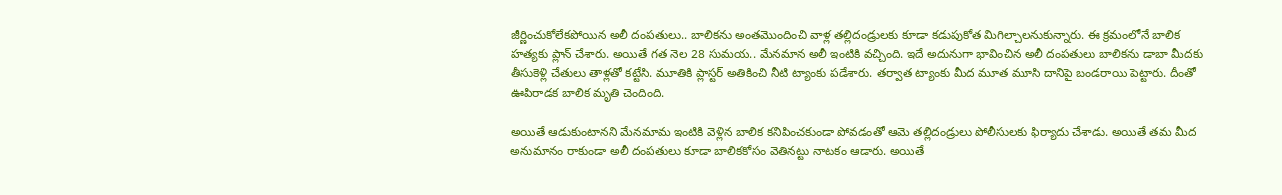జీర్ణించుకోలేకపోయిన అలీ దంపతులు.. బాలికను అంతమొందించి వాళ్ల తల్లిదండ్రులకు కూడా కడుపుకోత మిగిల్చాలనుకున్నారు. ఈ క్రమంలోనే బాలిక హత్యకు ప్లాన్ చేశారు. అయితే గత నెల 28 సుమయ.. మేనమాన అలీ ఇంటికి వచ్చింది. ఇదే అదునుగా భావించిన అలీ దంపతులు బాలికను డాబా మీదకు తీసుకెళ్లి చేతులు తాళ్లతో కట్టేసి. మూతికి ప్లాస్టర్‌ అతికించి నీటి ట్యాంకు పడేశారు. తర్వాత ట్యాంకు మీద మూత మూసి దానిపై బండరాయి పెట్టారు. దీంతో ఊపిరాడక బాలిక మృతి చెందింది.

అయితే ఆడుకుంటానని మేనమామ ఇంటికి వెళ్లిన బాలిక కనిపించకుండా పోవడంతో ఆమె తల్లిదండ్రులు పోలీసులకు ఫిర్యాదు చేశాడు. అయితే తమ మీద అనుమానం రాకుండా అలీ దంపతులు కూడా బాలికకోసం వెతినట్టు నాటకం ఆడారు. అయితే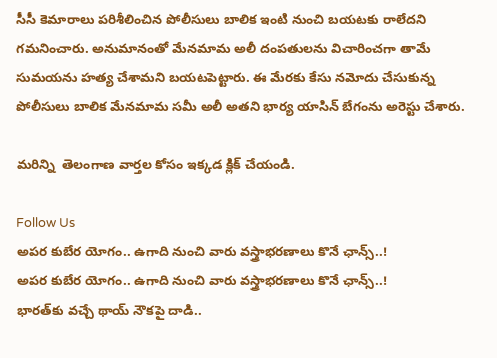సీసీ కెమారాలు పరిశీలించిన పోలీసులు బాలిక ఇంటి నుంచి బయటకు రాలేదని గమనించారు. అనుమానంతో మేనమామ అలీ దంపతులను విచారించగా తామే సుమయను హత్య చేశామని బయటపెట్టారు. ఈ మేరకు కేసు నమోదు చేసుకున్న పోలీసులు బాలిక మేనమామ సమీ అలీ అతని భార్య యాసిన్‌ బేగంను అరెస్టు చేశారు.

మరిన్ని  తెలంగాణ వార్తల కోసం ఇక్కడ క్లిక్ చేయండి.

Follow Us
అపర కుబేర యోగం.. ఉగాది నుంచి వారు వస్త్రాభరణాలు కొనే ఛాన్స్..!
అపర కుబేర యోగం.. ఉగాది నుంచి వారు వస్త్రాభరణాలు కొనే ఛాన్స్..!
భారత్‌కు వచ్చే థాయ్‌ నౌకపై దాడి..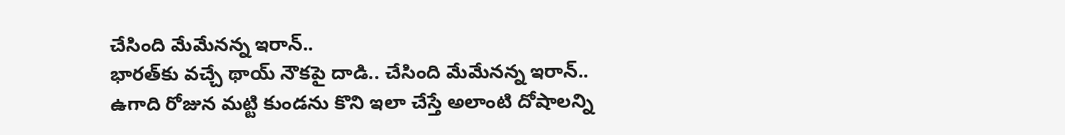చేసింది మేమేనన్న ఇరాన్..
భారత్‌కు వచ్చే థాయ్‌ నౌకపై దాడి.. చేసింది మేమేనన్న ఇరాన్..
ఉగాది రోజున మట్టి కుండను కొని ఇలా చేస్తే అలాంటి దోషాలన్ని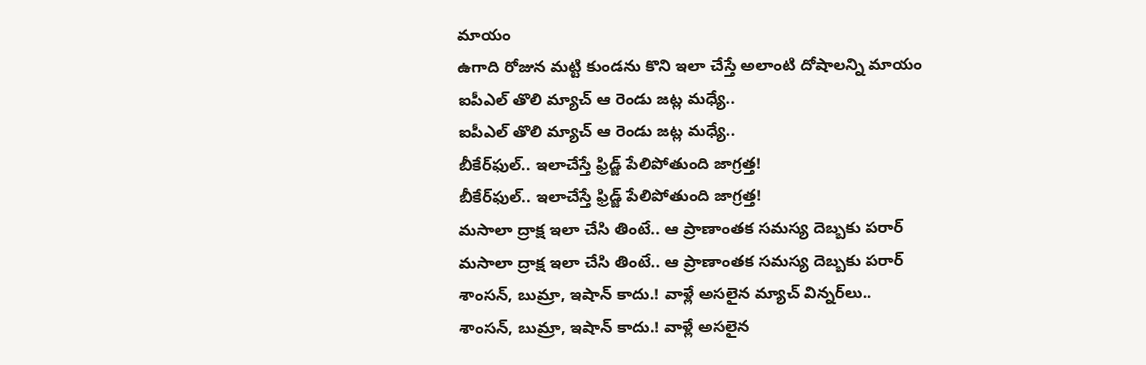మాయం
ఉగాది రోజున మట్టి కుండను కొని ఇలా చేస్తే అలాంటి దోషాలన్ని మాయం
ఐపీఎల్ తొలి మ్యాచ్ ఆ రెండు జట్ల మధ్యే..
ఐపీఎల్ తొలి మ్యాచ్ ఆ రెండు జట్ల మధ్యే..
బీకేర్‌ఫుల్‌.. ఇలాచేస్తే ఫ్రిడ్జ్‌ పేలిపోతుంది జాగ్రత్త!
బీకేర్‌ఫుల్‌.. ఇలాచేస్తే ఫ్రిడ్జ్‌ పేలిపోతుంది జాగ్రత్త!
మసాలా ద్రాక్ష ఇలా చేసి తింటే.. ఆ ప్రాణాంతక సమస్య దెబ్బకు పరార్
మసాలా ద్రాక్ష ఇలా చేసి తింటే.. ఆ ప్రాణాంతక సమస్య దెబ్బకు పరార్
శాంసన్, బుమ్రా, ఇషాన్ కాదు.! వాళ్లే అసలైన మ్యాచ్ విన్నర్‌లు..
శాంసన్, బుమ్రా, ఇషాన్ కాదు.! వాళ్లే అసలైన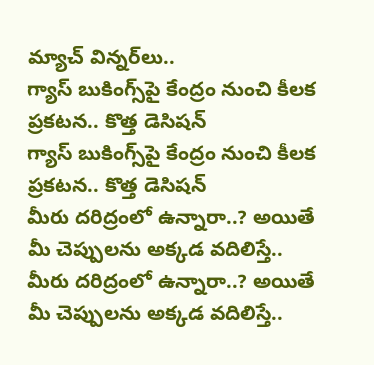మ్యాచ్ విన్నర్‌లు..
గ్యాస్ బుకింగ్స్‌పై కేంద్రం నుంచి కీలక ప్రకటన.. కొత్త డెసిషన్
గ్యాస్ బుకింగ్స్‌పై కేంద్రం నుంచి కీలక ప్రకటన.. కొత్త డెసిషన్
మీరు దరిద్రంలో ఉన్నారా..? అయితే మీ చెప్పులను అక్కడ వదిలిస్తే..
మీరు దరిద్రంలో ఉన్నారా..? అయితే మీ చెప్పులను అక్కడ వదిలిస్తే..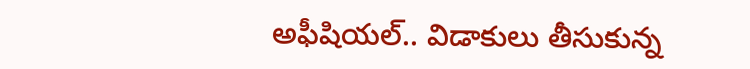అఫీషియల్.. విడాకులు తీసుకున్న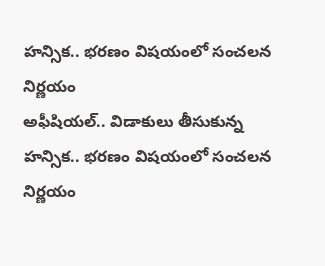హన్సిక.. భరణం విషయంలో సంచలన నిర్ణయం
అఫీషియల్.. విడాకులు తీసుకున్న హన్సిక.. భరణం విషయంలో సంచలన నిర్ణయం